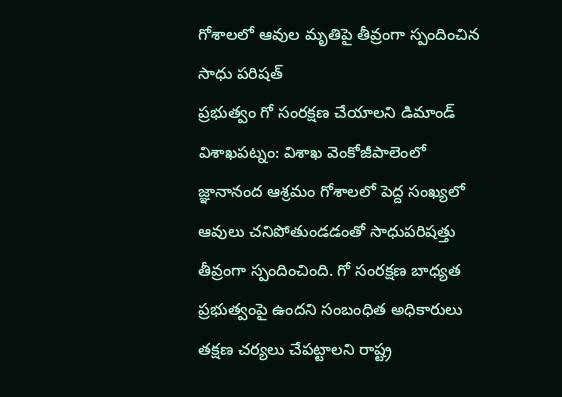గోశాలలో ఆవుల మృతిపై తీవ్రంగా స్పందించిన సాధు పరిషత్
ప్రభుత్వం గో సంరక్షణ చేయాలని డిమాండ్ విశాఖపట్నం: విశాఖ వెంకోజీపాలెంలో జ్ఞానానంద ఆశ్రమం గోశాలలో పెద్ద సంఖ్యలో ఆవులు చనిపోతుండడంతో సాధుపరిషత్తు తీవ్రంగా స్పందించింది. గో సంరక్షణ బాధ్యత ప్రభుత్వంపై ఉందని సంబంధిత అధికారులు తక్షణ చర్యలు చేపట్టాలని రాష్ట్ర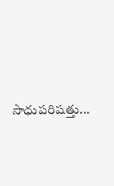సాధుపరిషత్తు...